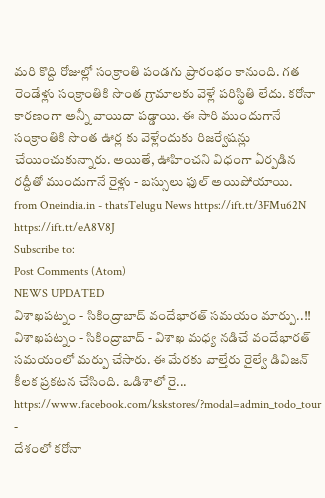మరి కొద్ది రోజుల్లో సంక్రాంతి పండగు ప్రారంభం కానుంది. గత రెండేళ్లు సంక్రాంతికి సొంత గ్రామాలకు వెళ్లే పరిస్థితి లేదు. కరోనా కారణంగా అన్నీ వాయిదా పడ్డాయి. ఈ సారి ముందుగానే సంక్రాంతికి సొంత ఊర్ల కు వెళ్లేందుకు రిజర్వేషన్లు చేయించుకున్నారు. అయితే, ఊహించని విధంగా ఏర్పడిన రద్దీతో ముందుగానే రైళ్లు - బస్సులు ఫుల్ అయిపోయాయి.
from Oneindia.in - thatsTelugu News https://ift.tt/3FMu62N
https://ift.tt/eA8V8J
Subscribe to:
Post Comments (Atom)
NEWS UPDATED
విశాఖపట్నం - సికింద్రాబాద్ వందేభారత్ సమయం మార్పు..!!
విశాఖపట్నం - సికింద్రాబాద్ - విశాఖ మధ్య నడిచే వందేభారత్ సమయంలో మర్పు చేసారు. ఈ మేరకు వాల్తేరు రైల్వే డివిజన్ కీలక ప్రకటన చేసింది. ఒడిశాలో రై...
https://www.facebook.com/kskstores/?modal=admin_todo_tour
-
దేశంలో కరోనా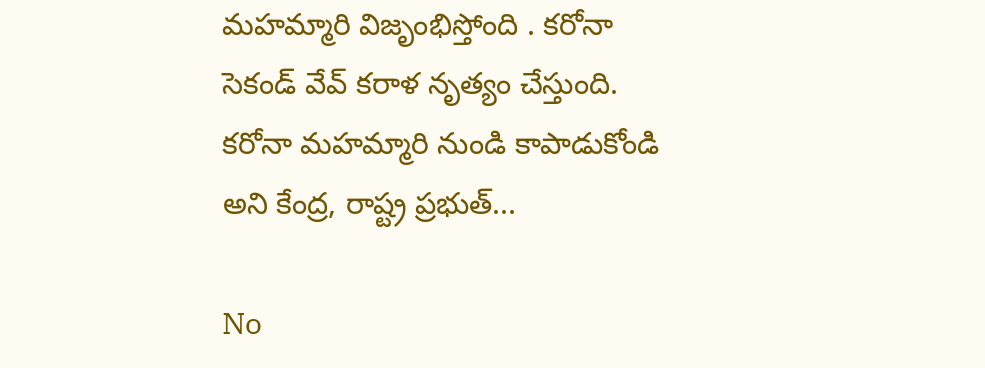మహమ్మారి విజృంభిస్తోంది . కరోనా సెకండ్ వేవ్ కరాళ నృత్యం చేస్తుంది. కరోనా మహమ్మారి నుండి కాపాడుకోండి అని కేంద్ర, రాష్ట్ర ప్రభుత్...

No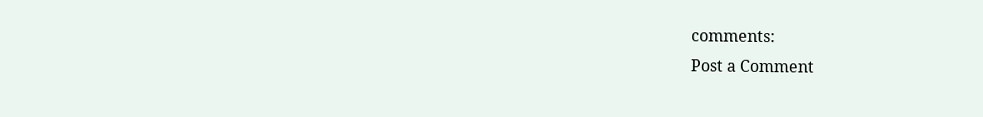comments:
Post a Comment